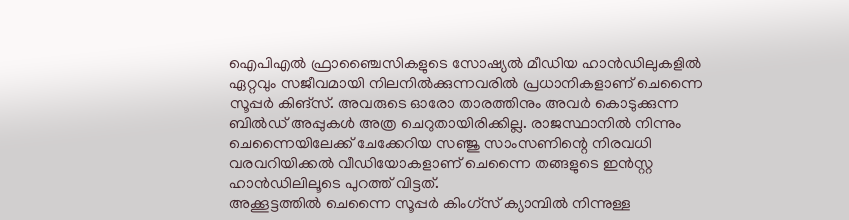ഐപിഎൽ ഫ്രാഞ്ചൈസികളുടെ സോഷ്യൽ മീഡിയ ഹാൻഡിലുകളിൽ ഏറ്റവും സജീവമായി നിലനിൽക്കുന്നവരിൽ പ്രധാനികളാണ് ചെന്നൈ സൂപ്പർ കിങ്സ്. അവരുടെ ഓരോ താരത്തിനും അവർ കൊടുക്കുന്ന ബിൽഡ് അപ്പുകൾ അത്ര ചെറുതായിരിക്കില്ല. രാജസ്ഥാനിൽ നിന്നും ചെന്നൈയിലേക്ക് ചേക്കേറിയ സഞ്ജു സാംസണിന്റെ നിരവധി വരവറിയിക്കൽ വീഡിയോകളാണ് ചെന്നൈ തങ്ങളുടെ ഇൻസ്റ്റ ഹാൻഡിലിലൂടെ പുറത്ത് വിട്ടത്.
അക്കൂട്ടത്തിൽ ചെന്നൈ സൂപ്പർ കിംഗ്സ് ക്യാമ്പിൽ നിന്നുള്ള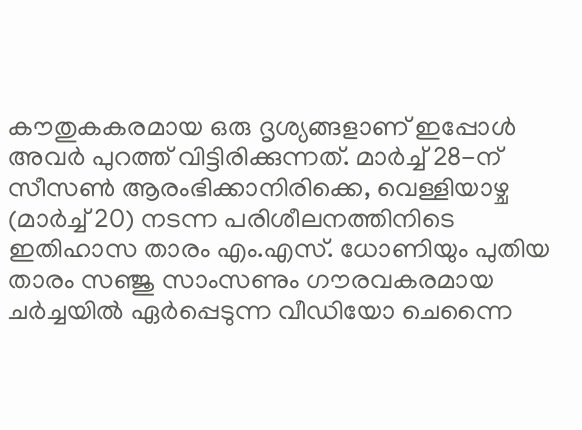കൗതുകകരമായ ഒരു ദൃശ്യങ്ങളാണ് ഇപ്പോൾ അവർ പുറത്ത് വിട്ടിരിക്കുന്നത്. മാർച്ച് 28-ന് സീസൺ ആരംഭിക്കാനിരിക്കെ, വെള്ളിയാഴ്ച (മാർച്ച് 20) നടന്ന പരിശീലനത്തിനിടെ ഇതിഹാസ താരം എം.എസ്. ധോണിയും പുതിയ താരം സഞ്ജു സാംസണും ഗൗരവകരമായ ചർച്ചയിൽ ഏർപ്പെടുന്ന വീഡിയോ ചെന്നൈ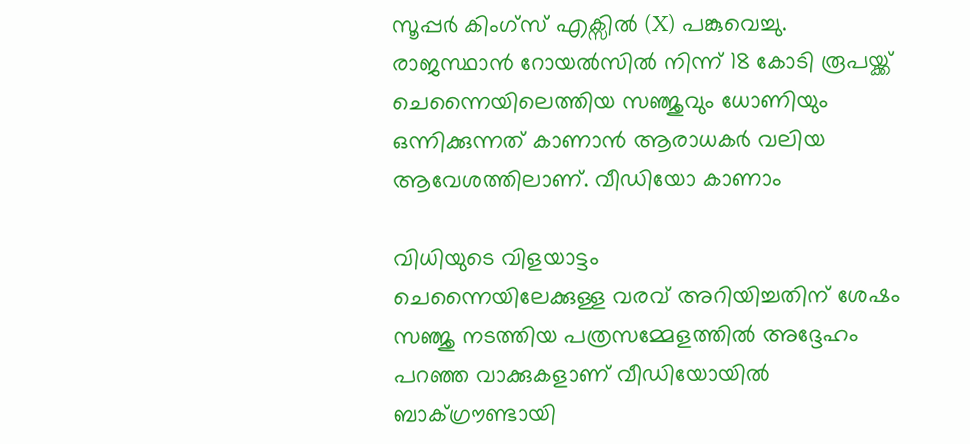സൂപ്പർ കിംഗ്സ് എക്സിൽ (X) പങ്കുവെച്ചു. രാജസ്ഥാൻ റോയൽസിൽ നിന്ന് 18 കോടി രൂപയ്ക്ക് ചെന്നൈയിലെത്തിയ സഞ്ജുവും ധോണിയും ഒന്നിക്കുന്നത് കാണാൻ ആരാധകർ വലിയ ആവേശത്തിലാണ്. വീഡിയോ കാണാം

വിധിയുടെ വിളയാട്ടം
ചെന്നൈയിലേക്കുള്ള വരവ് അറിയിച്ചതിന് ശേഷം സഞ്ജു നടത്തിയ പത്രസമ്മേളത്തിൽ അദ്ദേഹം പറഞ്ഞ വാക്കുകളാണ് വീഡിയോയിൽ ബാക്ഗ്രൗണ്ടായി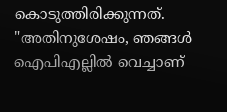കൊടുത്തിരിക്കുന്നത്. "അതിനുശേഷം, ഞങ്ങൾ ഐപിഎല്ലിൽ വെച്ചാണ്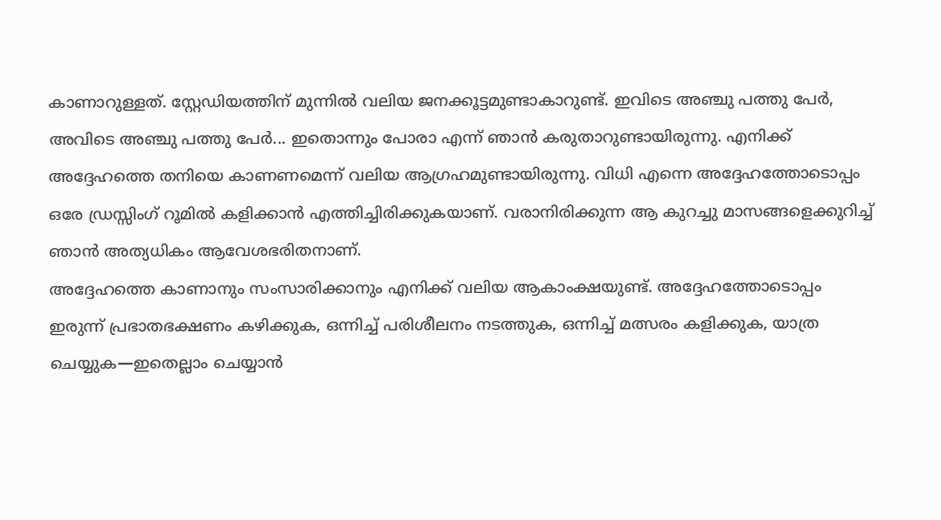കാണാറുള്ളത്. സ്റ്റേഡിയത്തിന് മുന്നിൽ വലിയ ജനക്കൂട്ടമുണ്ടാകാറുണ്ട്. ഇവിടെ അഞ്ചു പത്തു പേർ, അവിടെ അഞ്ചു പത്തു പേർ... ഇതൊന്നും പോരാ എന്ന് ഞാൻ കരുതാറുണ്ടായിരുന്നു. എനിക്ക് അദ്ദേഹത്തെ തനിയെ കാണണമെന്ന് വലിയ ആഗ്രഹമുണ്ടായിരുന്നു. വിധി എന്നെ അദ്ദേഹത്തോടൊപ്പം ഒരേ ഡ്രസ്സിംഗ് റൂമിൽ കളിക്കാൻ എത്തിച്ചിരിക്കുകയാണ്. വരാനിരിക്കുന്ന ആ കുറച്ചു മാസങ്ങളെക്കുറിച്ച് ഞാൻ അത്യധികം ആവേശഭരിതനാണ്.
അദ്ദേഹത്തെ കാണാനും സംസാരിക്കാനും എനിക്ക് വലിയ ആകാംക്ഷയുണ്ട്. അദ്ദേഹത്തോടൊപ്പം ഇരുന്ന് പ്രഭാതഭക്ഷണം കഴിക്കുക, ഒന്നിച്ച് പരിശീലനം നടത്തുക, ഒന്നിച്ച് മത്സരം കളിക്കുക, യാത്ര ചെയ്യുക—ഇതെല്ലാം ചെയ്യാൻ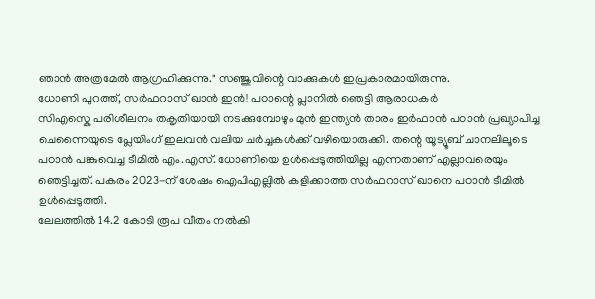ഞാൻ അത്രമേൽ ആഗ്രഹിക്കുന്നു." സഞ്ജുവിന്റെ വാക്കുകൾ ഇപ്രകാരമായിരുന്നു.
ധോണി പുറത്ത്, സർഫറാസ് ഖാൻ ഇൻ! പഠാന്റെ പ്ലാനിൽ ഞെട്ടി ആരാധകർ
സിഎസ്കെ പരിശീലനം തകൃതിയായി നടക്കുമ്പോഴും മുൻ ഇന്ത്യൻ താരം ഇർഫാൻ പഠാൻ പ്രഖ്യാപിച്ച ചെന്നൈയുടെ പ്ലേയിംഗ് ഇലവൻ വലിയ ചർച്ചകൾക്ക് വഴിയൊരുക്കി. തന്റെ യൂട്യൂബ് ചാനലിലൂടെ പഠാൻ പങ്കുവെച്ച ടീമിൽ എം.എസ്. ധോണിയെ ഉൾപ്പെടുത്തിയില്ല എന്നതാണ് എല്ലാവരെയും ഞെട്ടിച്ചത്. പകരം 2023-ന് ശേഷം ഐപിഎല്ലിൽ കളിക്കാത്ത സർഫറാസ് ഖാനെ പഠാൻ ടീമിൽ ഉൾപ്പെടുത്തി.
ലേലത്തിൽ 14.2 കോടി രൂപ വീതം നൽകി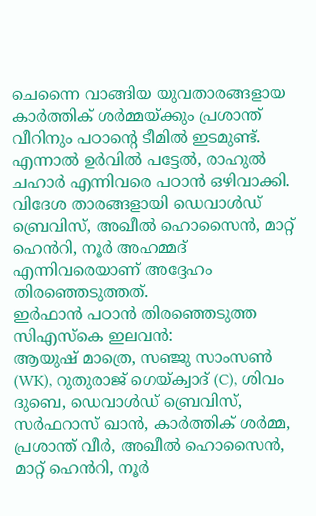ചെന്നൈ വാങ്ങിയ യുവതാരങ്ങളായ കാർത്തിക് ശർമ്മയ്ക്കും പ്രശാന്ത് വീറിനും പഠാന്റെ ടീമിൽ ഇടമുണ്ട്. എന്നാൽ ഉർവിൽ പട്ടേൽ, രാഹുൽ ചഹാർ എന്നിവരെ പഠാൻ ഒഴിവാക്കി. വിദേശ താരങ്ങളായി ഡെവാൾഡ് ബ്രെവിസ്, അഖീൽ ഹൊസൈൻ, മാറ്റ് ഹെൻറി, നൂർ അഹമ്മദ് എന്നിവരെയാണ് അദ്ദേഹം തിരഞ്ഞെടുത്തത്.
ഇർഫാൻ പഠാൻ തിരഞ്ഞെടുത്ത സിഎസ്കെ ഇലവൻ:
ആയുഷ് മാത്രെ, സഞ്ജു സാംസൺ (WK), റുതുരാജ് ഗെയ്ക്വാദ് (C), ശിവം ദുബെ, ഡെവാൾഡ് ബ്രെവിസ്, സർഫറാസ് ഖാൻ, കാർത്തിക് ശർമ്മ, പ്രശാന്ത് വീർ, അഖീൽ ഹൊസൈൻ, മാറ്റ് ഹെൻറി, നൂർ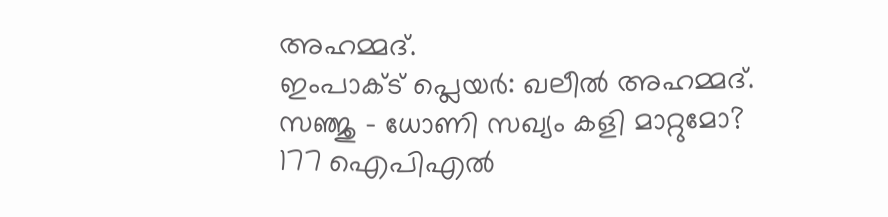അഹമ്മദ്.
ഇംപാക്ട് പ്ലെയർ: ഖലീൽ അഹമ്മദ്.
സഞ്ജു - ധോണി സഖ്യം കളി മാറ്റുമോ?
177 ഐപിഎൽ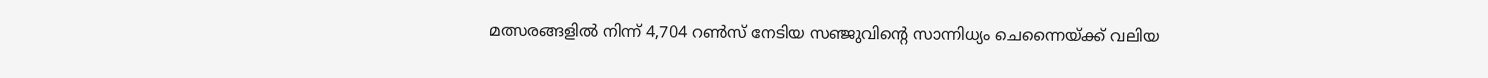മത്സരങ്ങളിൽ നിന്ന് 4,704 റൺസ് നേടിയ സഞ്ജുവിന്റെ സാന്നിധ്യം ചെന്നൈയ്ക്ക് വലിയ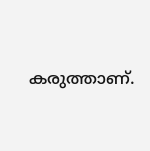കരുത്താണ്.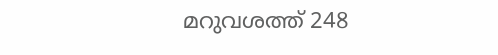മറുവശത്ത് 248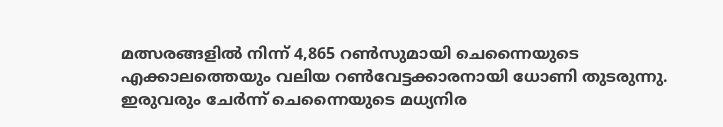മത്സരങ്ങളിൽ നിന്ന് 4,865 റൺസുമായി ചെന്നൈയുടെ എക്കാലത്തെയും വലിയ റൺവേട്ടക്കാരനായി ധോണി തുടരുന്നു. ഇരുവരും ചേർന്ന് ചെന്നൈയുടെ മധ്യനിര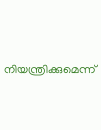നിയന്ത്രിക്കുമെന്ന്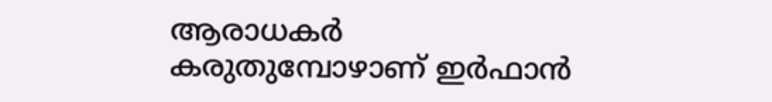ആരാധകർ കരുതുമ്പോഴാണ് ഇർഫാൻ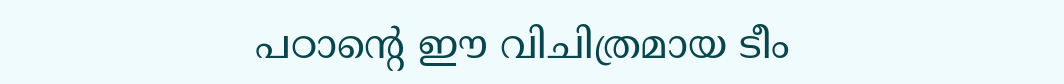പഠാന്റെ ഈ വിചിത്രമായ ടീം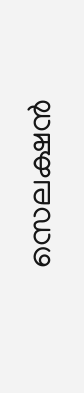സെലക്ഷൻ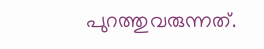പുറത്തുവരുന്നത്.